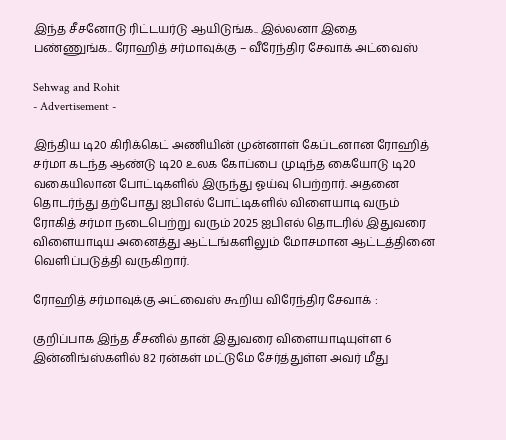இந்த சீசனோடு ரிட்டயர்டு ஆயிடுங்க.. இல்லனா இதை பண்ணுங்க.. ரோஹித் சர்மாவுக்கு – வீரேந்திர சேவாக் அட்வைஸ்

Sehwag and Rohit
- Advertisement -

இந்திய டி20 கிரிக்கெட் அணியின் முன்னாள் கேப்டனான ரோஹித் சர்மா கடந்த ஆண்டு டி20 உலக கோப்பை முடிந்த கையோடு டி20 வகையிலான போட்டிகளில் இருந்து ஓய்வு பெற்றார். அதனை தொடர்ந்து தற்போது ஐபிஎல் போட்டிகளில் விளையாடி வரும் ரோகித் சர்மா நடைபெற்று வரும் 2025 ஐபிஎல் தொடரில் இதுவரை விளையாடிய அனைத்து ஆட்டங்களிலும் மோசமான ஆட்டத்தினை வெளிப்படுத்தி வருகிறார்.

ரோஹித் சர்மாவுக்கு அட்வைஸ் கூறிய விரேந்திர சேவாக் :

குறிப்பாக இந்த சீசனில் தான் இதுவரை விளையாடியுள்ள 6 இன்னிங்ஸ்களில் 82 ரன்கள் மட்டுமே சேர்த்துள்ள அவர் மீது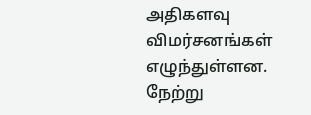அதிகளவு விமர்சனங்கள் எழுந்துள்ளன. நேற்று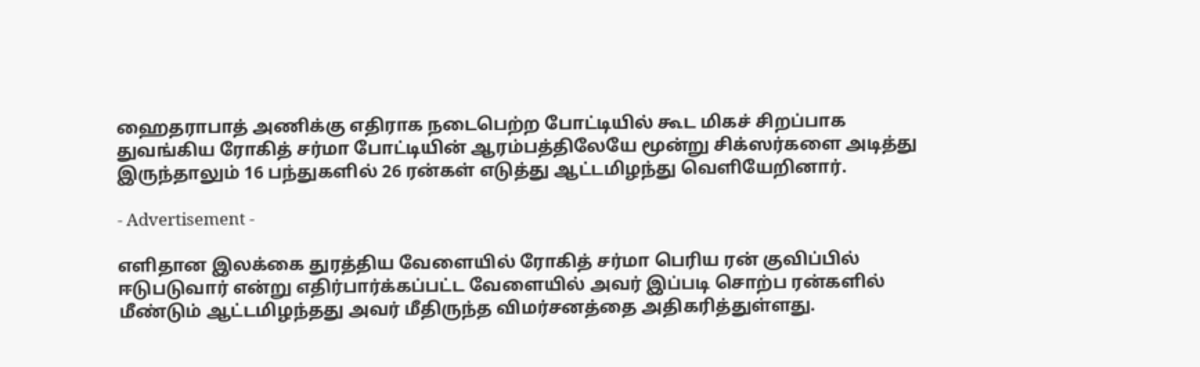ஹைதராபாத் அணிக்கு எதிராக நடைபெற்ற போட்டியில் கூட மிகச் சிறப்பாக துவங்கிய ரோகித் சர்மா போட்டியின் ஆரம்பத்திலேயே மூன்று சிக்ஸர்களை அடித்து இருந்தாலும் 16 பந்துகளில் 26 ரன்கள் எடுத்து ஆட்டமிழந்து வெளியேறினார்.

- Advertisement -

எளிதான இலக்கை துரத்திய வேளையில் ரோகித் சர்மா பெரிய ரன் குவிப்பில் ஈடுபடுவார் என்று எதிர்பார்க்கப்பட்ட வேளையில் அவர் இப்படி சொற்ப ரன்களில் மீண்டும் ஆட்டமிழந்தது அவர் மீதிருந்த விமர்சனத்தை அதிகரித்துள்ளது.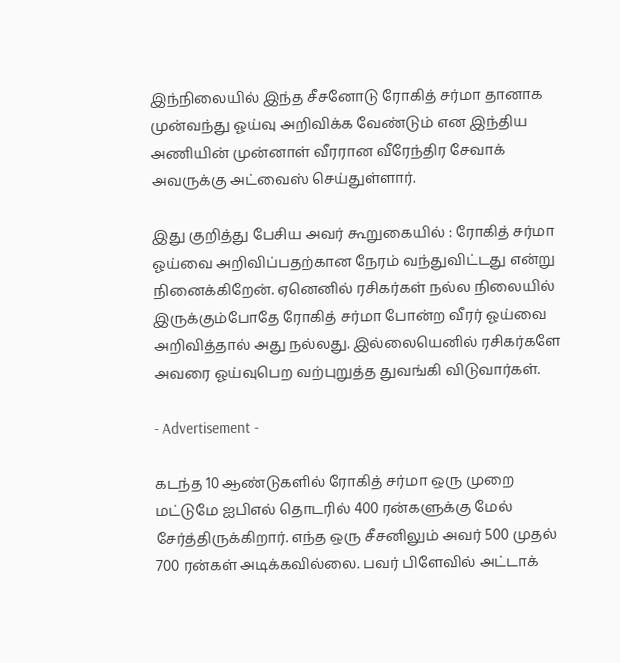இந்நிலையில் இந்த சீசனோடு ரோகித் சர்மா தானாக முன்வந்து ஓய்வு அறிவிக்க வேண்டும் என இந்திய அணியின் முன்னாள் வீரரான வீரேந்திர சேவாக் அவருக்கு அட்வைஸ் செய்துள்ளார்.

இது குறித்து பேசிய அவர் கூறுகையில் : ரோகித் சர்மா ஓய்வை அறிவிப்பதற்கான நேரம் வந்துவிட்டது என்று நினைக்கிறேன். ஏனெனில் ரசிகர்கள் நல்ல நிலையில் இருக்கும்போதே ரோகித் சர்மா போன்ற வீரர் ஓய்வை அறிவித்தால் அது நல்லது. இல்லையெனில் ரசிகர்களே அவரை ஓய்வுபெற வற்புறுத்த துவங்கி விடுவார்கள்.

- Advertisement -

கடந்த 10 ஆண்டுகளில் ரோகித் சர்மா ஒரு முறை மட்டுமே ஐபிஎல் தொடரில் 400 ரன்களுக்கு மேல் சேர்த்திருக்கிறார். எந்த ஒரு சீசனிலும் அவர் 500 முதல் 700 ரன்கள் அடிக்கவில்லை. பவர் பிளேவில் அட்டாக்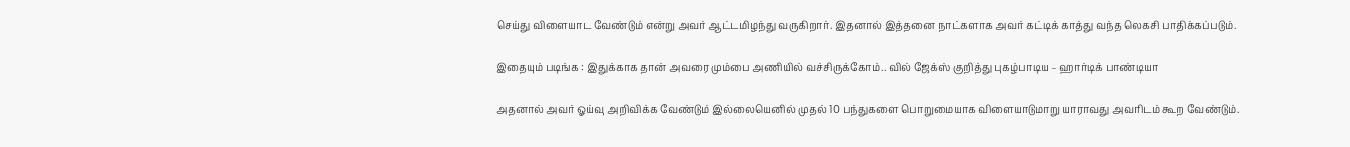செய்து விளையாட வேண்டும் என்று அவர் ஆட்டமிழந்து வருகிறார். இதனால் இத்தனை நாட்களாக அவர் கட்டிக் காத்து வந்த லெகசி பாதிக்கப்படும்.

இதையும் படிங்க : இதுக்காக தான் அவரை மும்பை அணியில் வச்சிருக்கோம்.. வில் ஜேக்ஸ் குறித்து புகழ்பாடிய – ஹார்டிக் பாண்டியா

அதனால் அவர் ஓய்வு அறிவிக்க வேண்டும் இல்லையெனில் முதல் 10 பந்துகளை பொறுமையாக விளையாடுமாறு யாராவது அவரிடம் கூற வேண்டும்.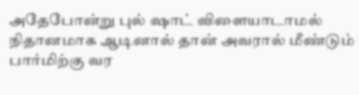அதேபோன்று புல் ஷாட் விளையாடாமல் நிதானமாக ஆடினால் தான் அவரால் மீண்டும் பார்மிற்கு வர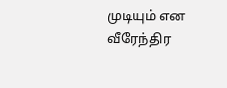முடியும் என வீரேந்திர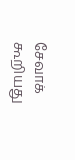சேவாக் கூறியது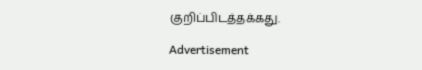குறிப்பிடத்தக்கது.

Advertisement